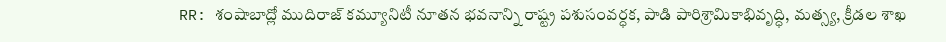RR: శంషాబాద్లో ముదిరాజ్ కమ్యూనిటీ నూతన భవనాన్ని రాష్ట్ర పశుసంవర్ధక, పాడి పారిశ్రామికాభివృద్ధి, మత్స్య, క్రీడల శాఖ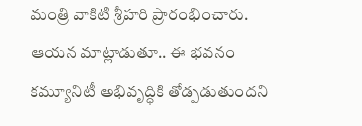మంత్రి వాకిటి శ్రీహరి ప్రారంభించారు. ఆయన మాట్లాడుతూ.. ఈ భవనం కమ్యూనిటీ అభివృద్ధికి తోడ్పడుతుందని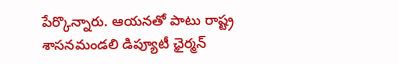పేర్కొన్నారు. ఆయనతో పాటు రాష్ట్ర శాసనమండలి డిప్యూటీ ఛైర్మన్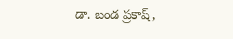డా. బండ ప్రకాష్,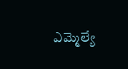ఎమ్మెల్యే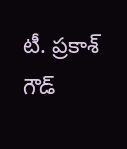టీ. ప్రకాశ్ గౌడ్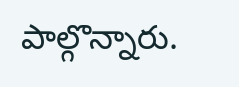పాల్గొన్నారు.